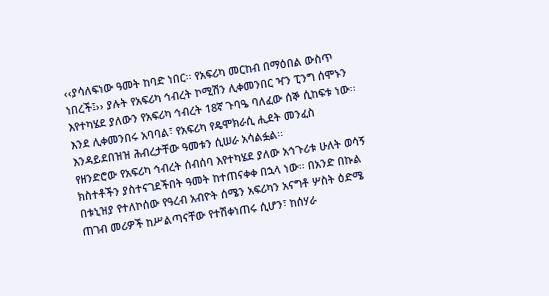‹‹ያሳለፍነው ዓመት ከባድ ነበር፡፡ የአፍሪካ መርከብ በማዕበል ውስጥ ነበረች፤›› ያሉት የአፍሪካ ኅብረት ኮሚሽን ሊቀመንበር ዣን ፒንግ ሰሞኑን እየተካሄደ ያለውን የአፍሪካ ኅብረት 18ኛ ጉባዔ ባለፈው ሰኞ ሲከፍቱ ነው፡፡
እንደ ሊቀመንበሩ አባባል፣ የአፍሪካ የዴሞክራሲ ሒደት መንፈስ እንዳይደበዝዝ ሕብረታቸው ዓመቱን ሲሠራ አሳልፏል፡፡
የዘንድሮው የአፍሪካ ኅብረት ሰብሰባ እየተካሄደ ያለው አኅጉሪቱ ሁለት ወሳኝ ክስተቶችን ያስተናገደችበት ዓመት ከተጠናቀቀ በኋላ ነው፡፡ በአንድ በኩል በቱኒዝያ የተለኮሰው የዓረብ አብዮት ሰሜን አፍሪካን አናግቶ ሦስት ዕድሜ ጠገብ መሪዎች ከሥልጣናቸው የተሽቀነጠሩ ሲሆን፣ ከሰሃራ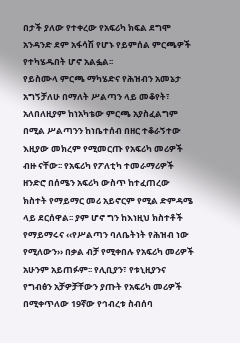በታች ያለው የተቀረው የአፍሪካ ክፍል ደግሞ አንዳንድ ደም አፋሳሽ የሆኑ የይምሰል ምርጫዎች የተካሄዱበት ሆኖ አልፏል፡፡
የይስሙላ ምርጫ ማካሄድና የሕዝብን አመኔታ አግኝቻለሁ በማለት ሥልጣን ላይ መቆየት፣ አለበለዚያም ከነአካቴው ምርጫ አያስፈልግም በሚል ሥልጣንን ከነቤተሰብ በዘር ተቆራኝተው እዚያው መክረም የሚመርጡ የአፍሪካ መሪዎች ብዙ ናቸው፡፡ የአፍሪካ የፖለቲካ ተመራማሪዎች ዘንድሮ በሰሜን አፍሪካ ውስጥ ከተፈጠረው ክስተት የማይማር መሪ አይኖርም የሚል ድምዳሜ ላይ ደርሰዋል፡፡ ያም ሆኖ ግን ከእነዚህ ክስተቶች የማይማሩና ‹‹የሥልጣን ባለቤትነት የሕዝብ ነው የሚለውን›› በቃል ብቻ የሚቀበሉ የአፍሪካ መሪዎች አሁንም አይጠፉም፡፡ የሊቢያን፣ የቱኒዚያንና የግብፅን አቻዎቻቸውን ያጡት የአፍሪካ መሪዎች በሚቀጥለው 19ኛው የኅብረቱ ስብሰባ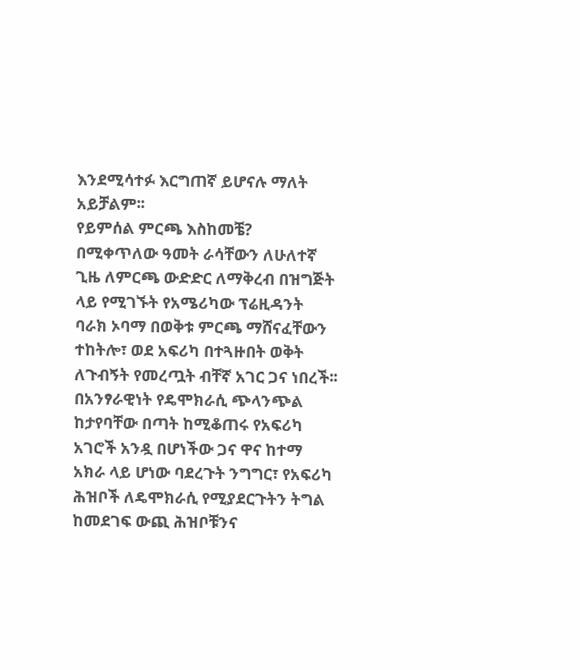እንደሚሳተፉ እርግጠኛ ይሆናሉ ማለት አይቻልም፡፡
የይምሰል ምርጫ እስከመቼ?
በሚቀጥለው ዓመት ራሳቸውን ለሁለተኛ ጊዜ ለምርጫ ውድድር ለማቅረብ በዝግጅት ላይ የሚገኙት የአሜሪካው ፕሬዚዳንት ባራክ ኦባማ በወቅቱ ምርጫ ማሸናፈቸውን ተከትሎ፣ ወደ አፍሪካ በተጓዙበት ወቅት ለጉብኝት የመረጧት ብቸኛ አገር ጋና ነበረች፡፡ በአንፃራዊነት የዴሞክራሲ ጭላንጭል ከታየባቸው በጣት ከሚቆጠሩ የአፍሪካ አገሮች አንዷ በሆነችው ጋና ዋና ከተማ አክራ ላይ ሆነው ባደረጉት ንግግር፣ የአፍሪካ ሕዝቦች ለዴሞክራሲ የሚያደርጉትን ትግል ከመደገፍ ውጪ ሕዝቦቹንና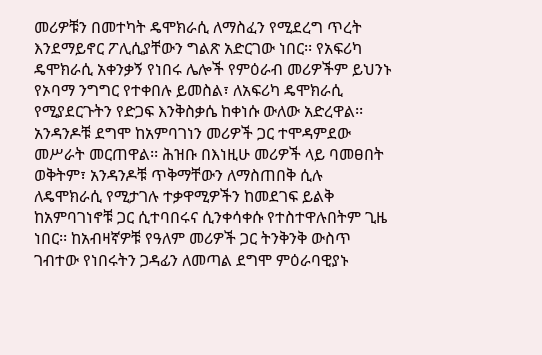መሪዎቹን በመተካት ዴሞክራሲ ለማስፈን የሚደረግ ጥረት እንደማይኖር ፖሊሲያቸውን ግልጽ አድርገው ነበር፡፡ የአፍሪካ ዴሞክራሲ አቀንቃኝ የነበሩ ሌሎች የምዕራብ መሪዎችም ይህንኑ የኦባማ ንግግር የተቀበሉ ይመስል፣ ለአፍሪካ ዴሞክራሲ የሚያደርጉትን የድጋፍ እንቅስቃሴ ከቀነሱ ውለው አድረዋል፡፡
አንዳንዶቹ ደግሞ ከአምባገነን መሪዎች ጋር ተሞዳምደው መሥራት መርጠዋል፡፡ ሕዝቡ በእነዚሁ መሪዎች ላይ ባመፀበት ወቅትም፣ አንዳንዶቹ ጥቅማቸውን ለማስጠበቅ ሲሉ ለዴሞክራሲ የሚታገሉ ተቃዋሚዎችን ከመደገፍ ይልቅ ከአምባገነኖቹ ጋር ሲተባበሩና ሲንቀሳቀሱ የተስተዋሉበትም ጊዜ ነበር፡፡ ከአብዛኛዎቹ የዓለም መሪዎች ጋር ትንቅንቅ ውስጥ ገብተው የነበሩትን ጋዳፊን ለመጣል ደግሞ ምዕራባዊያኑ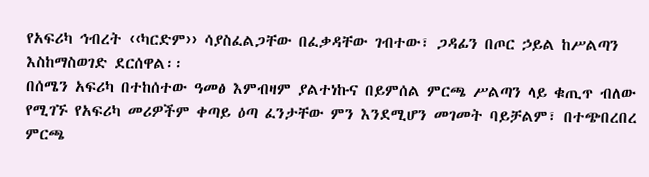የአፍሪካ ኅብረት ‹‹ካርድም›› ሳያስፈልጋቸው በፈቃዳቸው ገብተው፣ ጋዳፊን በጦር ኃይል ከሥልጣን እስከማስወገድ ደርሰዋል፡፡
በሰሜን አፍሪካ በተከሰተው ዓመፅ እምብዛም ያልተነኩና በይምሰል ምርጫ ሥልጣን ላይ ቁጢጥ ብለው የሚገኙ የአፍሪካ መሪዎችም ቀጣይ ዕጣ ፈንታቸው ምን እንደሚሆን መገመት ባይቻልም፣ በተጭበረበረ ምርጫ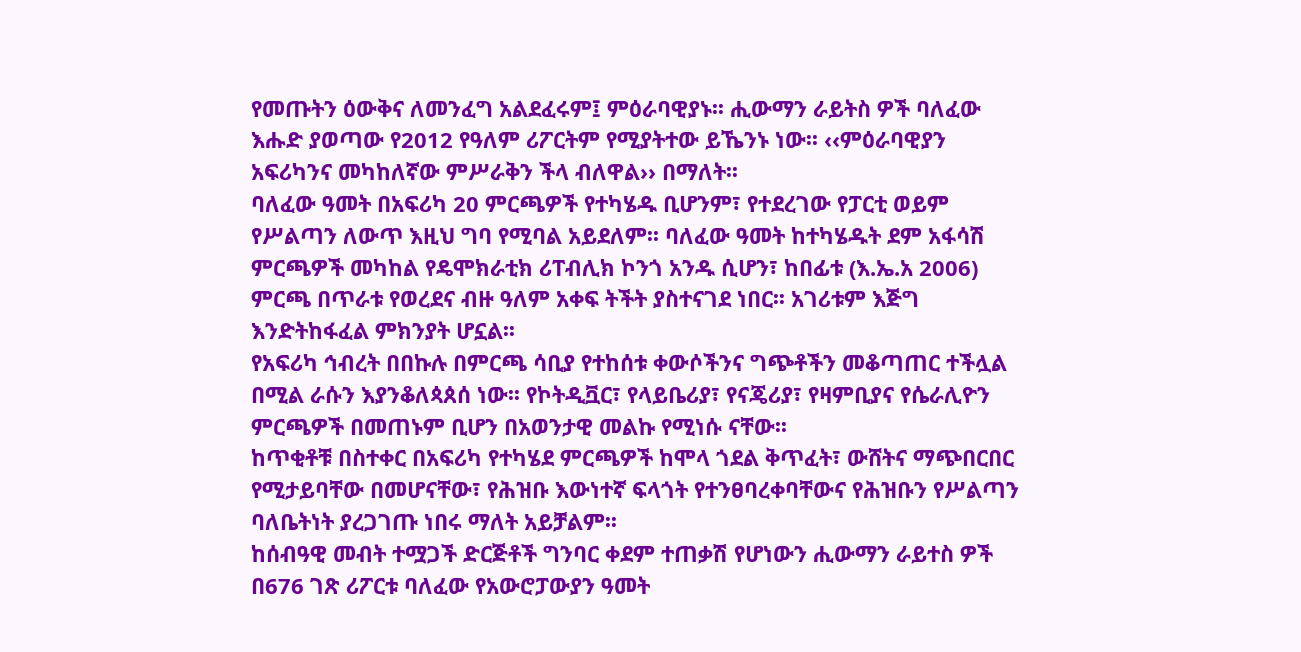የመጡትን ዕውቅና ለመንፈግ አልደፈሩም፤ ምዕራባዊያኑ፡፡ ሒውማን ራይትስ ዎች ባለፈው እሑድ ያወጣው የ2012 የዓለም ሪፖርትም የሚያትተው ይኼንኑ ነው፡፡ ‹‹ምዕራባዊያን አፍሪካንና መካከለኛው ምሥራቅን ችላ ብለዋል›› በማለት፡፡
ባለፈው ዓመት በአፍሪካ 20 ምርጫዎች የተካሄዱ ቢሆንም፣ የተደረገው የፓርቲ ወይም የሥልጣን ለውጥ እዚህ ግባ የሚባል አይደለም፡፡ ባለፈው ዓመት ከተካሄዱት ደም አፋሳሽ ምርጫዎች መካከል የዴሞክራቲክ ሪፐብሊክ ኮንጎ አንዱ ሲሆን፣ ከበፊቱ (እ.ኤ.አ 2006) ምርጫ በጥራቱ የወረደና ብዙ ዓለም አቀፍ ትችት ያስተናገደ ነበር፡፡ አገሪቱም እጅግ እንድትከፋፈል ምክንያት ሆኗል፡፡
የአፍሪካ ኅብረት በበኩሉ በምርጫ ሳቢያ የተከሰቱ ቀውሶችንና ግጭቶችን መቆጣጠር ተችሏል በሚል ራሱን እያንቆለጳጰሰ ነው፡፡ የኮትዲቯር፣ የላይቤሪያ፣ የናጄሪያ፣ የዛምቢያና የሴራሊዮን ምርጫዎች በመጠኑም ቢሆን በአወንታዊ መልኩ የሚነሱ ናቸው፡፡
ከጥቂቶቹ በስተቀር በአፍሪካ የተካሄደ ምርጫዎች ከሞላ ጎደል ቅጥፈት፣ ውሸትና ማጭበርበር የሚታይባቸው በመሆናቸው፣ የሕዝቡ እውነተኛ ፍላጎት የተንፀባረቀባቸውና የሕዝቡን የሥልጣን ባለቤትነት ያረጋገጡ ነበሩ ማለት አይቻልም፡፡
ከሰብዓዊ መብት ተሟጋች ድርጅቶች ግንባር ቀደም ተጠቃሽ የሆነውን ሒውማን ራይተስ ዎች በ676 ገጽ ሪፖርቱ ባለፈው የአውሮፓውያን ዓመት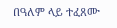በዓለም ላይ ተፈጸሙ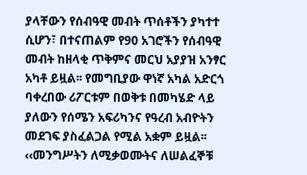ያላቸውን የሰብዓዊ መብት ጥሰቶችን ያካተተ ሲሆን፣ በተናጠልም የ90 አገሮችን የሰብዓዊ መብት ከዘላቂ ጥቅምና መርህ አያያዝ አንፃር አካቶ ይዟል፡፡ የመግቢያው ዋነኛ አካል አድርጎ ባቀረበው ሪፖርቱም በወቅቱ በመካሄድ ላይ ያለውን የሰሜን አፍሪካንና የዓረብ አብዮትን መደገፍ ያስፈልጋል የሚል አቋም ይዟል፡፡
‹‹መንግሥትን ለሚቃወሙትና ለሠልፈኞቹ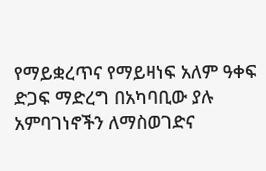የማይቋረጥና የማይዛነፍ አለም ዓቀፍ ድጋፍ ማድረግ በአካባቢው ያሉ አምባገነኖችን ለማስወገድና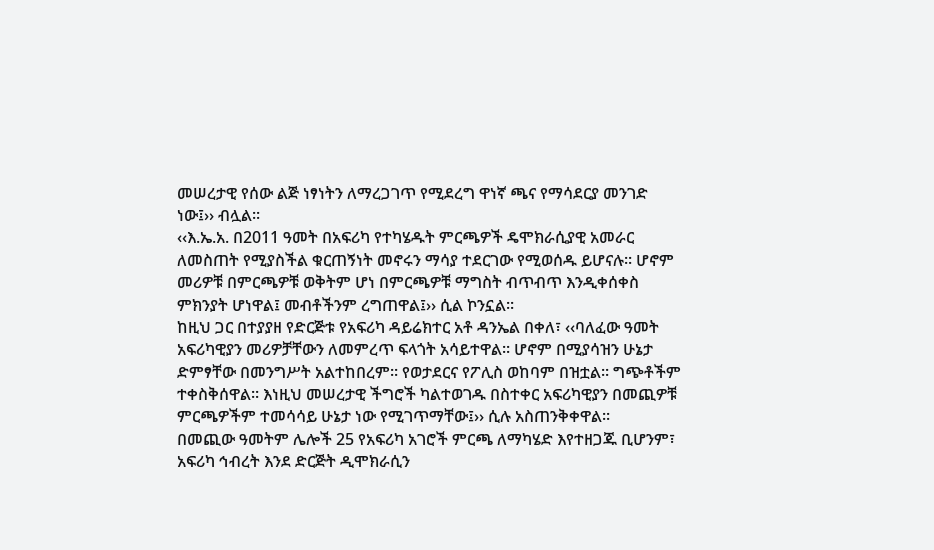መሠረታዊ የሰው ልጅ ነፃነትን ለማረጋገጥ የሚደረግ ዋነኛ ጫና የማሳደርያ መንገድ ነው፤›› ብሏል፡፡
‹‹እ.ኤ.አ. በ2011 ዓመት በአፍሪካ የተካሄዱት ምርጫዎች ዴሞክራሲያዊ አመራር ለመስጠት የሚያስችል ቁርጠኝነት መኖሩን ማሳያ ተደርገው የሚወሰዱ ይሆናሉ፡፡ ሆኖም መሪዎቹ በምርጫዎቹ ወቅትም ሆነ በምርጫዎቹ ማግስት ብጥብጥ እንዲቀሰቀስ ምክንያት ሆነዋል፤ መብቶችንም ረግጠዋል፤›› ሲል ኮንኗል፡፡
ከዚህ ጋር በተያያዘ የድርጅቱ የአፍሪካ ዳይሬክተር አቶ ዳንኤል በቀለ፣ ‹‹ባለፈው ዓመት አፍሪካዊያን መሪዎቻቸውን ለመምረጥ ፍላጎት አሳይተዋል፡፡ ሆኖም በሚያሳዝን ሁኔታ ድምፃቸው በመንግሥት አልተከበረም፡፡ የወታደርና የፖሊስ ወከባም በዝቷል፡፡ ግጭቶችም ተቀስቅሰዋል፡፡ እነዚህ መሠረታዊ ችግሮች ካልተወገዱ በስተቀር አፍሪካዊያን በመጪዎቹ ምርጫዎችም ተመሳሳይ ሁኔታ ነው የሚገጥማቸው፤›› ሲሉ አስጠንቅቀዋል፡፡
በመጪው ዓመትም ሌሎች 25 የአፍሪካ አገሮች ምርጫ ለማካሄድ እየተዘጋጁ ቢሆንም፣ አፍሪካ ኅብረት እንደ ድርጅት ዲሞክራሲን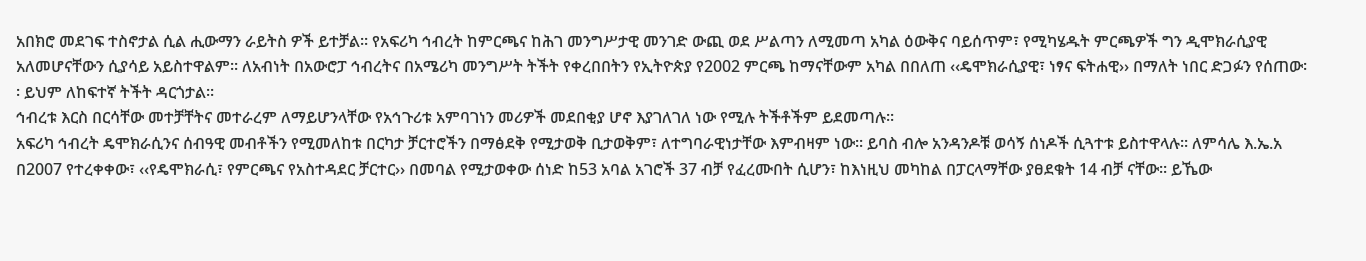አበክሮ መደገፍ ተስኖታል ሲል ሒውማን ራይትስ ዎች ይተቻል፡፡ የአፍሪካ ኅብረት ከምርጫና ከሕገ መንግሥታዊ መንገድ ውጪ ወደ ሥልጣን ለሚመጣ አካል ዕውቅና ባይሰጥም፣ የሚካሄዱት ምርጫዎች ግን ዲሞክራሲያዊ አለመሆናቸውን ሲያሳይ አይስተዋልም፡፡ ለአብነት በአውሮፓ ኅብረትና በአሜሪካ መንግሥት ትችት የቀረበበትን የኢትዮጵያ የ2002 ምርጫ ከማናቸውም አካል በበለጠ ‹‹ዴሞክራሲያዊ፣ ነፃና ፍትሐዊ›› በማለት ነበር ድጋፉን የሰጠው፡፡ ይህም ለከፍተኛ ትችት ዳርጎታል፡፡
ኅብረቱ እርስ በርሳቸው መተቻቸትና መተራረም ለማይሆንላቸው የአኅጉሪቱ አምባገነን መሪዎች መደበቂያ ሆኖ እያገለገለ ነው የሚሉ ትችቶችም ይደመጣሉ፡፡
አፍሪካ ኅብረት ዴሞክራሲንና ሰብዓዊ መብቶችን የሚመለከቱ በርካታ ቻርተሮችን በማፅደቅ የሚታወቅ ቢታወቅም፣ ለተግባራዊነታቸው እምብዛም ነው፡፡ ይባስ ብሎ አንዳንዶቹ ወሳኝ ሰነዶች ሲጓተቱ ይስተዋላሉ፡፡ ለምሳሌ እ.ኤ.አ በ2007 የተረቀቀው፣ ‹‹የዴሞክራሲ፣ የምርጫና የአስተዳደር ቻርተር›› በመባል የሚታወቀው ሰነድ ከ53 አባል አገሮች 37 ብቻ የፈረሙበት ሲሆን፣ ከእነዚህ መካከል በፓርላማቸው ያፀደቁት 14 ብቻ ናቸው፡፡ ይኼው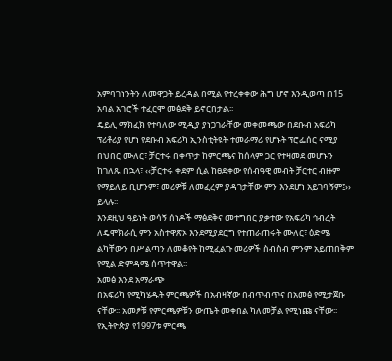አምባገነንትን ለመዋጋት ይረዳል በሚል የተረቀቀው ሕግ ሆኖ እንዲወጣ በ15 አባል አገሮች ተፈርሞ መፅደቅ ይኖርበታል፡፡
ዴይሊ ማክፈክ የተባለው ሚዲያ ያነጋገራቸው መቀመጫው በደቡብ አፍሪካ ፕሪቶሪያ የሆነ የደቡብ አፍሪካ ኢንስቲትዩት ተመራማሪ የሆኑት ፕሮፌሰር ናሚያ በህበር ሙለር፣ ቻርተሩ በቀጥታ ከምርጫና ከሰላም ጋር የተዛመደ መሆኑን ከገለጹ በኋላ፣ ‹‹ቻርተሩ ቀደም ሲል ከፀደቀው የሰብዓዊ መብት ቻርተር ብዙም የማይለይ ቢሆንም፣ መሪዎቹ ለመፈረም ያዳገታቸው ምን እንደሆነ አይገባኝም፤›› ይላሉ፡፡
እንደዚህ ዓይነት ወሳኝ ሰነዶች ማፅደቅና መተግበር ያቃተው የአፍሪካ ኅብረት ለዴሞክራሲ ምን አስተዋጽኦ እንደሚያደርግ የተጠራጠሩት ሙለር፣ ዕድሜ ልካቸውን በሥልጣን ለመቆየት ከሚፈልጉ መሪዎች ስብስብ ምንም አይጠበቅም የሚል ድምዳሜ ሰጥተዋል፡፡
አመፅ እንደ አማራጭ
በአፍሪካ የሚካሄዱት ምርጫዎች በአብዛኛው በብጥብጥና በአመፅ የሚታጀቡ ናቸው፡፡ አመፆቹ የምርጫዎቹን ውጤት መቀበል ካለመቻል የሚነጩ ናቸው፡፡ የኢትዮጵያ የ1997ቱ ምርጫ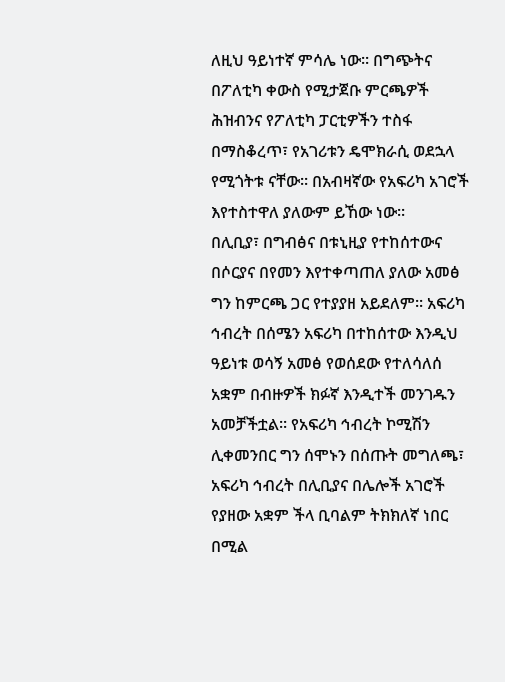ለዚህ ዓይነተኛ ምሳሌ ነው፡፡ በግጭትና በፖለቲካ ቀውስ የሚታጀቡ ምርጫዎች ሕዝብንና የፖለቲካ ፓርቲዎችን ተስፋ በማስቆረጥ፣ የአገሪቱን ዴሞክራሲ ወደኋላ የሚጎትቱ ናቸው፡፡ በአብዛኛው የአፍሪካ አገሮች እየተስተዋለ ያለውም ይኸው ነው፡፡
በሊቢያ፣ በግብፅና በቱኒዚያ የተከሰተውና በሶርያና በየመን እየተቀጣጠለ ያለው አመፅ ግን ከምርጫ ጋር የተያያዘ አይደለም፡፡ አፍሪካ ኅብረት በሰሜን አፍሪካ በተከሰተው እንዲህ ዓይነቱ ወሳኝ አመፅ የወሰደው የተለሳለሰ አቋም በብዙዎች ክፉኛ እንዲተች መንገዱን አመቻችቷል፡፡ የአፍሪካ ኅብረት ኮሚሽን ሊቀመንበር ግን ሰሞኑን በሰጡት መግለጫ፣ አፍሪካ ኅብረት በሊቢያና በሌሎች አገሮች የያዘው አቋም ችላ ቢባልም ትክክለኛ ነበር በሚል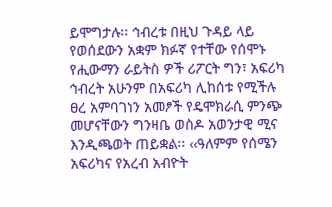ይሞግታሉ፡፡ ኅብረቱ በዚህ ጉዳይ ላይ የወሰደውን አቋም ክፉኛ የተቸው የሰሞኑ የሒውማን ራይትስ ዎች ሪፖርት ግን፣ አፍሪካ ኅብረት አሁንም በአፍሪካ ሊከሰቱ የሚችሉ ፀረ አምባገነን አመፆች የዴሞክራሲ ምንጭ መሆናቸውን ግንዛቤ ወስዶ አወንታዊ ሚና እንዲጫወት ጠይቋል፡፡ ‹‹ዓለምም የሰሜን አፍሪካና የአረብ አብዮት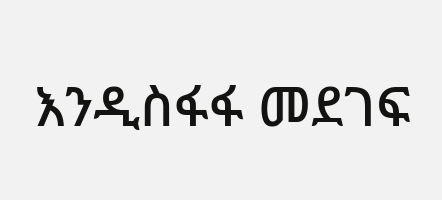እንዲስፋፋ መደገፍ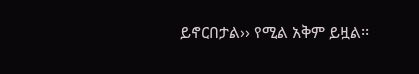ይኖርበታል›› የሚል አቅም ይዟል፡፡